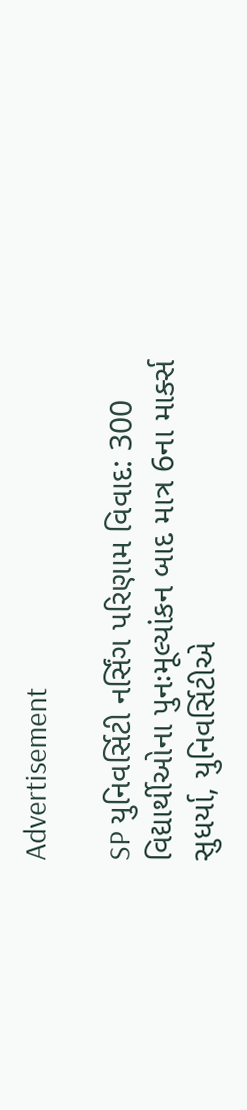Advertisement

SP યુનિવર્સિટી નર્સિંગ પરિણામ વિવાદ: 300 વિદ્યાર્થીઓના પુનઃમૂલ્યાંકન બાદ માત્ર 6ના માર્ક્સ સુધર્યા, યુનિવર્સિટીએ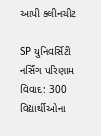આપી ક્લીનચીટ

SP યુનિવર્સિટી નર્સિંગ પરિણામ વિવાદ: 300 વિદ્યાર્થીઓના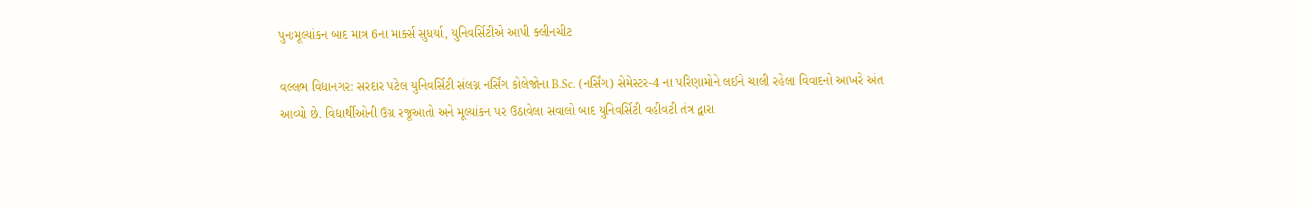પુનઃમૂલ્યાંકન બાદ માત્ર 6ના માર્ક્સ સુધર્યા, યુનિવર્સિટીએ આપી ક્લીનચીટ

વલ્લભ વિદ્યાનગર: સરદાર પટેલ યુનિવર્સિટી સંલગ્ન નર્સિંગ કોલેજોના B.Sc. (નર્સિંગ) સેમેસ્ટર-4 ના પરિણામોને લઈને ચાલી રહેલા વિવાદનો આખરે અંત આવ્યો છે. વિદ્યાર્થીઓની ઉગ્ર રજૂઆતો અને મૂલ્યાંકન પર ઉઠાવેલા સવાલો બાદ યુનિવર્સિટી વહીવટી તંત્ર દ્વારા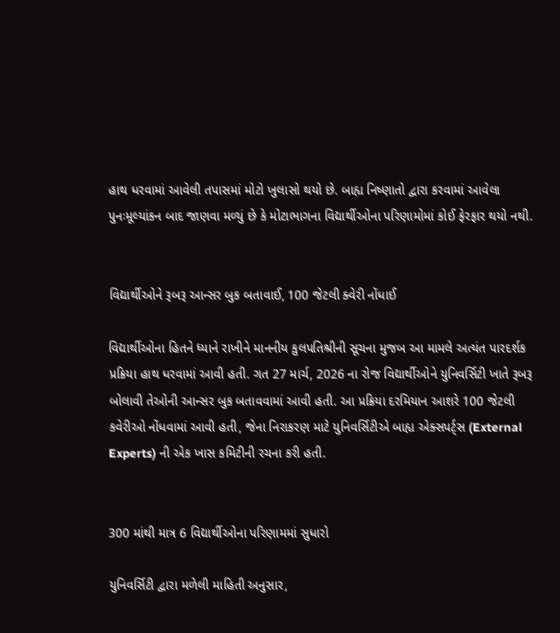હાથ ધરવામાં આવેલી તપાસમાં મોટો ખુલાસો થયો છે. બાહ્ય નિષ્ણાતો દ્વારા કરવામાં આવેલા પુનઃમૂલ્યાંકન બાદ જાણવા મળ્યું છે કે મોટાભાગના વિદ્યાર્થીઓના પરિણામોમાં કોઈ ફેરફાર થયો નથી.


વિદ્યાર્થીઓને રૂબરૂ આન્સર બુક બતાવાઈ, 100 જેટલી ક્વેરી નોંધાઈ

વિદ્યાર્થીઓના હિતને ધ્યાને રાખીને માનનીય કુલપતિશ્રીની સૂચના મુજબ આ મામલે અત્યંત પારદર્શક પ્રક્રિયા હાથ ધરવામાં આવી હતી. ગત 27 માર્ચ, 2026 ના રોજ વિદ્યાર્થીઓને યુનિવર્સિટી ખાતે રૂબરૂ બોલાવી તેઓની આન્સર બુક બતાવવામાં આવી હતી. આ પ્રક્રિયા દરમિયાન આશરે 100 જેટલી કવેરીઓ નોંધવામાં આવી હતી, જેના નિરાકરણ માટે યુનિવર્સિટીએ બાહ્ય એક્સપર્ટ્સ (External Experts) ની એક ખાસ કમિટીની રચના કરી હતી.


300 માંથી માત્ર 6 વિદ્યાર્થીઓના પરિણામમાં સુધારો

યુનિવર્સિટી દ્વારા મળેલી માહિતી અનુસાર,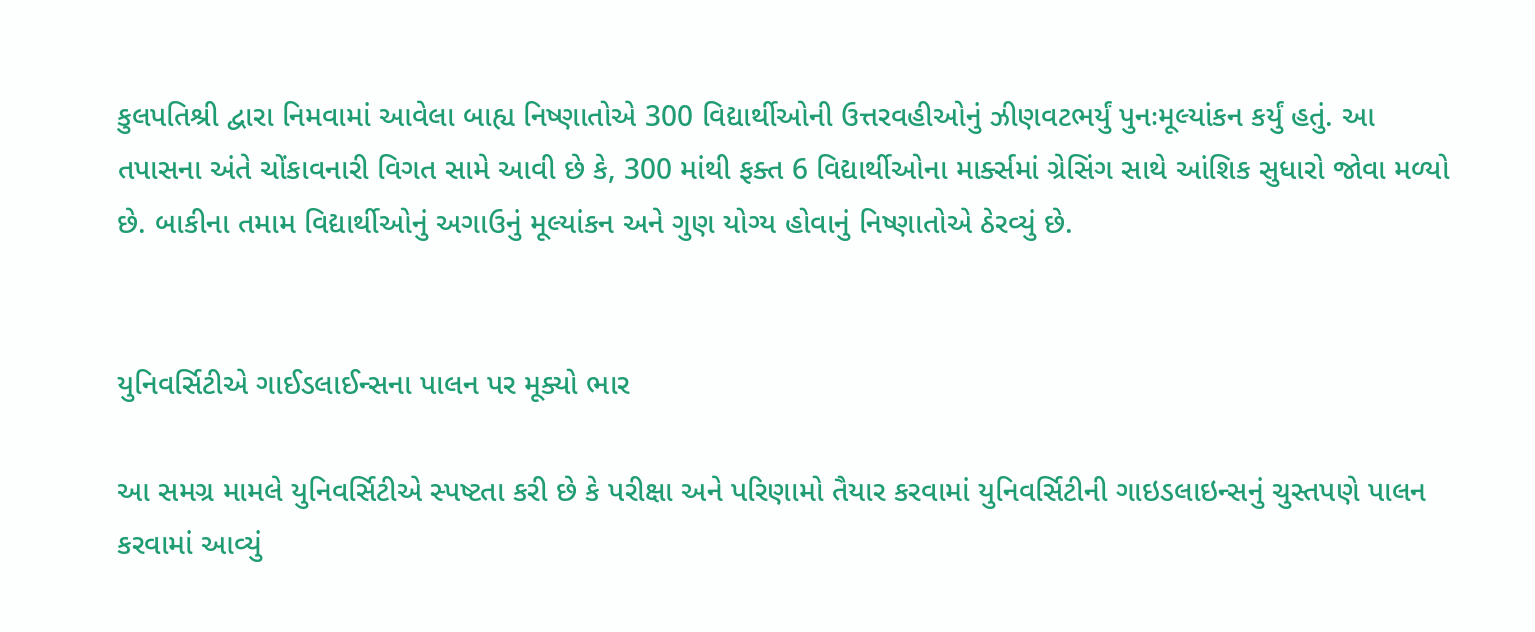કુલપતિશ્રી દ્વારા નિમવામાં આવેલા બાહ્ય નિષ્ણાતોએ 300 વિદ્યાર્થીઓની ઉત્તરવહીઓનું ઝીણવટભર્યું પુનઃમૂલ્યાંકન કર્યું હતું. આ તપાસના અંતે ચોંકાવનારી વિગત સામે આવી છે કે, 300 માંથી ફક્ત 6 વિદ્યાર્થીઓના માર્ક્સમાં ગ્રેસિંગ સાથે આંશિક સુધારો જોવા મળ્યો છે. બાકીના તમામ વિદ્યાર્થીઓનું અગાઉનું મૂલ્યાંકન અને ગુણ યોગ્ય હોવાનું નિષ્ણાતોએ ઠેરવ્યું છે.


યુનિવર્સિટીએ ગાઈડલાઈન્સના પાલન પર મૂક્યો ભાર

આ સમગ્ર મામલે યુનિવર્સિટીએ સ્પષ્ટતા કરી છે કે પરીક્ષા અને પરિણામો તૈયાર કરવામાં યુનિવર્સિટીની ગાઇડલાઇન્સનું ચુસ્તપણે પાલન કરવામાં આવ્યું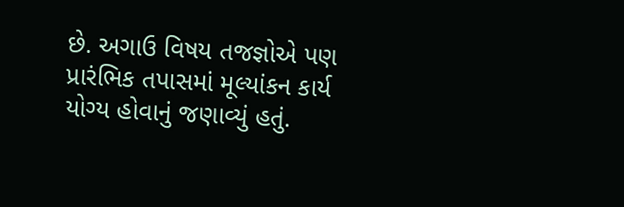છે. અગાઉ વિષય તજજ્ઞોએ પણ પ્રારંભિક તપાસમાં મૂલ્યાંકન કાર્ય યોગ્ય હોવાનું જણાવ્યું હતું.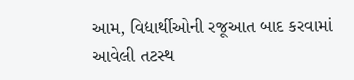આમ, વિદ્યાર્થીઓની રજૂઆત બાદ કરવામાં આવેલી તટસ્થ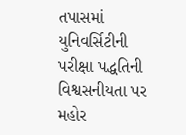તપાસમાં યુનિવર્સિટીની પરીક્ષા પદ્ધતિની વિશ્વસનીયતા પર મહોર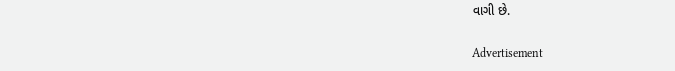વાગી છે.

Advertisement